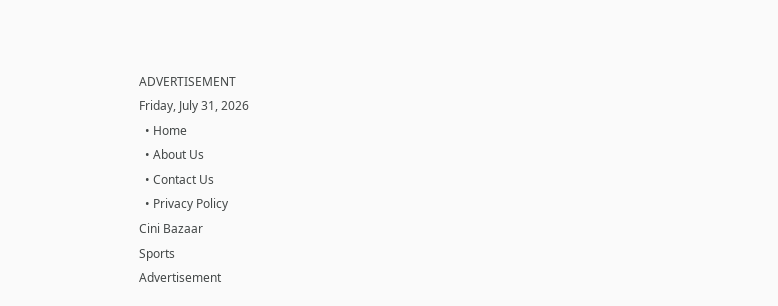ADVERTISEMENT
Friday, July 31, 2026
  • Home
  • About Us
  • Contact Us
  • Privacy Policy
Cini Bazaar
Sports
Advertisement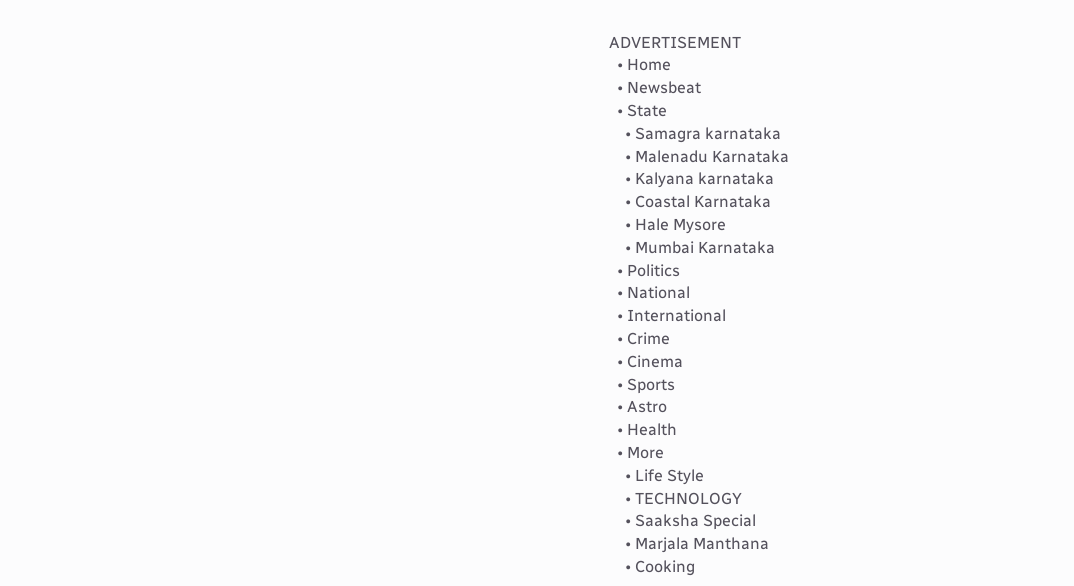ADVERTISEMENT
  • Home
  • Newsbeat
  • State
    • Samagra karnataka
    • Malenadu Karnataka
    • Kalyana karnataka
    • Coastal Karnataka
    • Hale Mysore
    • Mumbai Karnataka
  • Politics
  • National
  • International
  • Crime
  • Cinema
  • Sports
  • Astro
  • Health
  • More
    • Life Style
    • TECHNOLOGY
    • Saaksha Special
    • Marjala Manthana
    • Cooking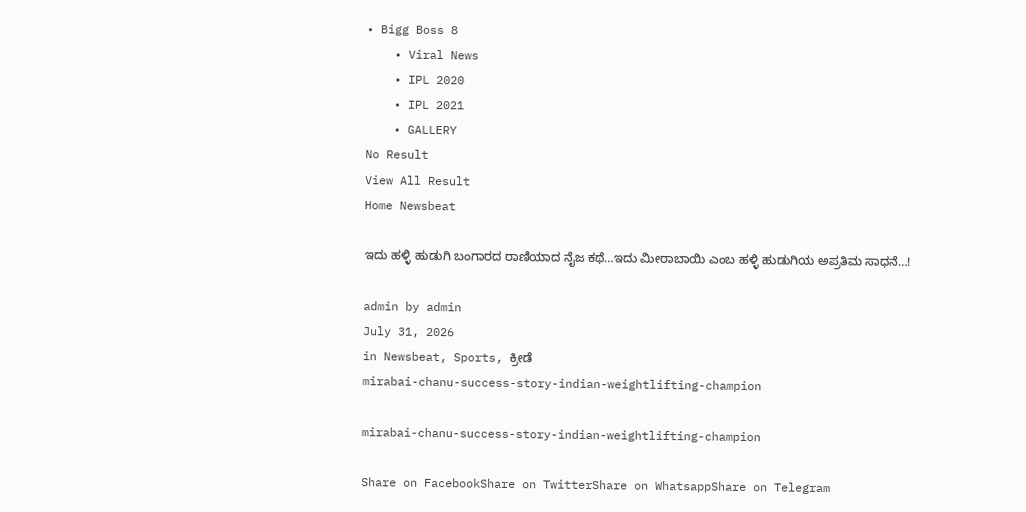• Bigg Boss 8
    • Viral News
    • IPL 2020
    • IPL 2021
    • GALLERY
No Result
View All Result
Home Newsbeat

ಇದು ಹಳ್ಳಿ ಹುಡುಗಿ ಬಂಗಾರದ ರಾಣಿಯಾದ ನೈಜ ಕಥೆ…ಇದು ಮೀರಾಬಾಯಿ ಎಂಬ ಹಳ್ಳಿ ಹುಡುಗಿಯ ಅಪ್ರತಿಮ ಸಾಧನೆ…!

admin by admin
July 31, 2026
in Newsbeat, Sports, ಕ್ರೀಡೆ
mirabai-chanu-success-story-indian-weightlifting-champion

mirabai-chanu-success-story-indian-weightlifting-champion

Share on FacebookShare on TwitterShare on WhatsappShare on Telegram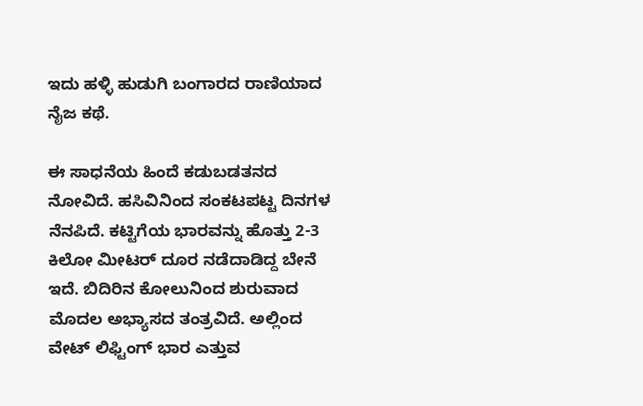ಇದು ಹಳ್ಳಿ ಹುಡುಗಿ ಬಂಗಾರದ ರಾಣಿಯಾದ ನೈಜ ಕಥೆ.

ಈ ಸಾಧನೆಯ ಹಿಂದೆ ಕಡುಬಡತನದ ನೋವಿದೆ. ಹಸಿವಿನಿಂದ ಸಂಕಟಪಟ್ಟ ದಿನಗಳ ನೆನಪಿದೆ. ಕಟ್ಟಿಗೆಯ ಭಾರವನ್ನು ಹೊತ್ತು 2-3 ಕಿಲೋ ಮೀಟರ್ ದೂರ ನಡೆದಾಡಿದ್ದ ಬೇನೆ ಇದೆ. ಬಿದಿರಿನ ಕೋಲುನಿಂದ ಶುರುವಾದ ಮೊದಲ ಅಭ್ಯಾಸದ ತಂತ್ರವಿದೆ. ಅಲ್ಲಿಂದ ವೇಟ್ ಲಿಫ್ಟಿಂಗ್ ಭಾರ ಎತ್ತುವ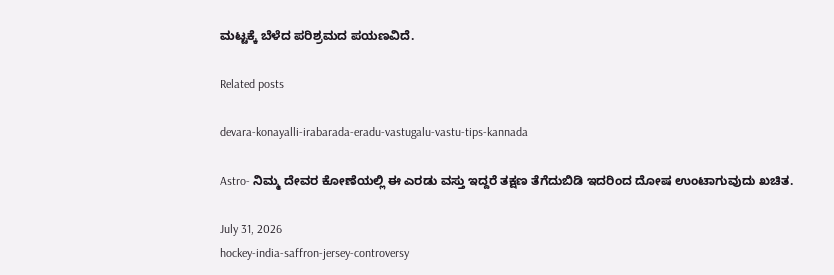ಮಟ್ಟಕ್ಕೆ ಬೆಳೆದ ಪರಿಶ್ರಮದ ಪಯಣವಿದೆ.

Related posts

devara-konayalli-irabarada-eradu-vastugalu-vastu-tips-kannada

Astro- ನಿಮ್ಮ ದೇವರ ಕೋಣೆಯಲ್ಲಿ ಈ ಎರಡು ವಸ್ತು ಇದ್ದರೆ ತಕ್ಷಣ ತೆಗೆದುಬಿಡಿ ಇದರಿಂದ ದೋಷ ಉಂಟಾಗುವುದು ಖಚಿತ.

July 31, 2026
hockey-india-saffron-jersey-controversy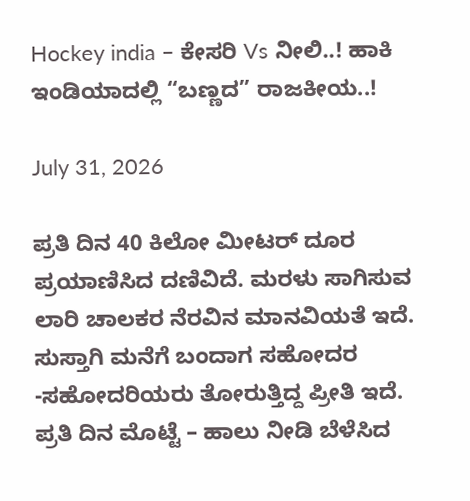Hockey india – ಕೇಸರಿ Vs ನೀಲಿ..! ಹಾಕಿ ಇಂಡಿಯಾದಲ್ಲಿ “ಬಣ್ಣದ” ರಾಜಕೀಯ..!

July 31, 2026

ಪ್ರತಿ ದಿನ 40 ಕಿಲೋ ಮೀಟರ್ ದೂರ ಪ್ರಯಾಣಿಸಿದ ದಣಿವಿದೆ. ಮರಳು ಸಾಗಿಸುವ ಲಾರಿ ಚಾಲಕರ ನೆರವಿನ ಮಾನವಿಯತೆ ಇದೆ. ಸುಸ್ತಾಗಿ ಮನೆಗೆ ಬಂದಾಗ ಸಹೋದರ -ಸಹೋದರಿಯರು ತೋರುತ್ತಿದ್ದ ಪ್ರೀತಿ ಇದೆ. ಪ್ರತಿ ದಿನ ಮೊಟ್ಟೆ – ಹಾಲು ನೀಡಿ ಬೆಳೆಸಿದ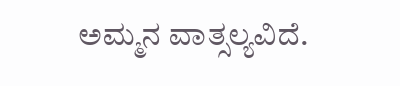ಅಮ್ಮನ ವಾತ್ಸಲ್ಯವಿದೆ.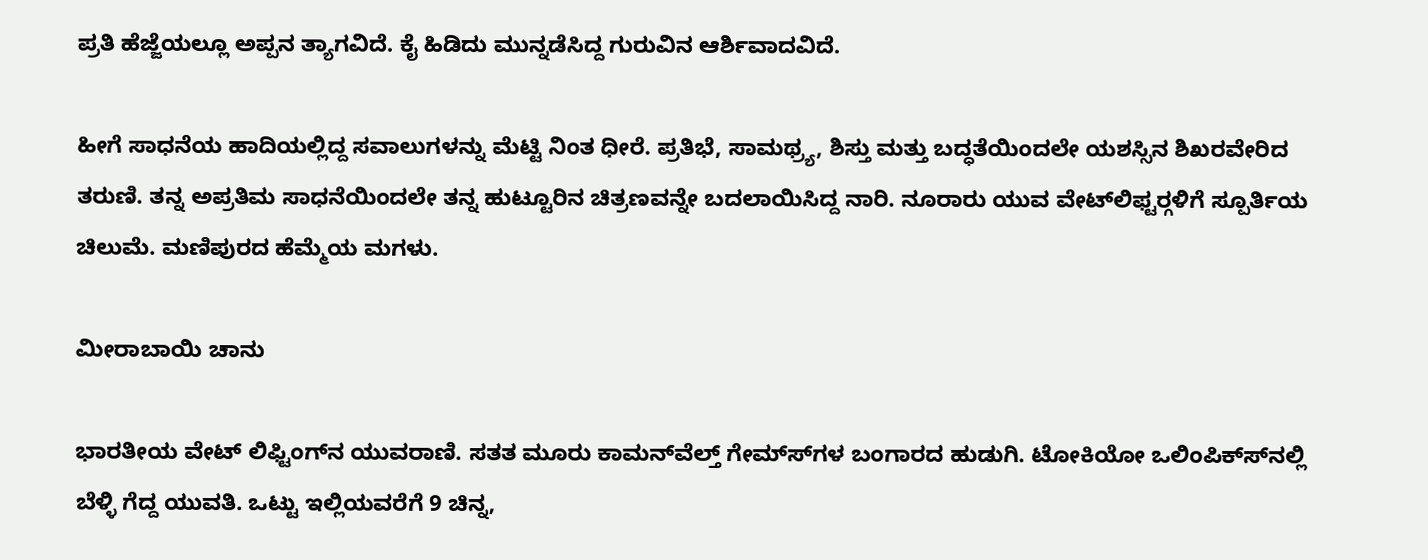ಪ್ರತಿ ಹೆಜ್ಜೆಯಲ್ಲೂ ಅಪ್ಪನ ತ್ಯಾಗವಿದೆ. ಕೈ ಹಿಡಿದು ಮುನ್ನಡೆಸಿದ್ದ ಗುರುವಿನ ಆರ್ಶಿವಾದವಿದೆ.

ಹೀಗೆ ಸಾಧನೆಯ ಹಾದಿಯಲ್ಲಿದ್ದ ಸವಾಲುಗಳನ್ನು ಮೆಟ್ಟಿ ನಿಂತ ಧೀರೆ. ಪ್ರತಿಭೆ, ಸಾಮಥ್ರ್ಯ, ಶಿಸ್ತು ಮತ್ತು ಬದ್ಧತೆಯಿಂದಲೇ ಯಶಸ್ಸಿನ ಶಿಖರವೇರಿದ ತರುಣಿ. ತನ್ನ ಅಪ್ರತಿಮ ಸಾಧನೆಯಿಂದಲೇ ತನ್ನ ಹುಟ್ಟೂರಿನ ಚಿತ್ರಣವನ್ನೇ ಬದಲಾಯಿಸಿದ್ದ ನಾರಿ. ನೂರಾರು ಯುವ ವೇಟ್‍ಲಿಫ್ಟರ್‍ಗಳಿಗೆ ಸ್ಪೂರ್ತಿಯ ಚಿಲುಮೆ. ಮಣಿಪುರದ ಹೆಮ್ಮೆಯ ಮಗಳು.

ಮೀರಾಬಾಯಿ ಚಾನು

ಭಾರತೀಯ ವೇಟ್ ಲಿಫ್ಟಿಂಗ್‍ನ ಯುವರಾಣಿ. ಸತತ ಮೂರು ಕಾಮನ್‍ವೆಲ್ತ್ ಗೇಮ್ಸ್‍ಗಳ ಬಂಗಾರದ ಹುಡುಗಿ. ಟೋಕಿಯೋ ಒಲಿಂಪಿಕ್ಸ್‍ನಲ್ಲಿ ಬೆಳ್ಳಿ ಗೆದ್ದ ಯುವತಿ. ಒಟ್ಟು ಇಲ್ಲಿಯವರೆಗೆ 9 ಚಿನ್ನ,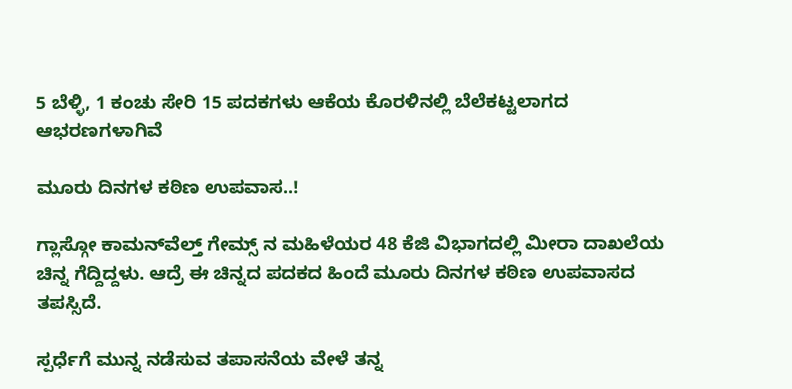5 ಬೆಳ್ಳಿ, 1 ಕಂಚು ಸೇರಿ 15 ಪದಕಗಳು ಆಕೆಯ ಕೊರಳಿನಲ್ಲಿ ಬೆಲೆಕಟ್ಟಲಾಗದ ಆಭರಣಗಳಾಗಿವೆ

ಮೂರು ದಿನಗಳ ಕಠಿಣ ಉಪವಾಸ..!

ಗ್ಲಾಸ್ಗೋ ಕಾಮನ್‍ವೆಲ್ತ್ ಗೇಮ್ಸ್ ನ ಮಹಿಳೆಯರ 48 ಕೆಜಿ ವಿಭಾಗದಲ್ಲಿ ಮೀರಾ ದಾಖಲೆಯ ಚಿನ್ನ ಗೆದ್ದಿದ್ದಳು. ಆದ್ರೆ ಈ ಚಿನ್ನದ ಪದಕದ ಹಿಂದೆ ಮೂರು ದಿನಗಳ ಕಠಿಣ ಉಪವಾಸದ ತಪಸ್ಸಿದೆ.

ಸ್ಪರ್ಧೆಗೆ ಮುನ್ನ ನಡೆಸುವ ತಪಾಸನೆಯ ವೇಳೆ ತನ್ನ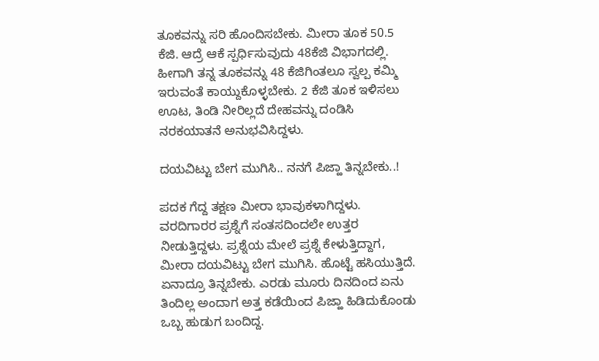ತೂಕವನ್ನು ಸರಿ ಹೊಂದಿಸಬೇಕು. ಮೀರಾ ತೂಕ 50.5 ಕೆಜಿ. ಆದ್ರೆ ಆಕೆ ಸ್ಪರ್ಧಿಸುವುದು 48ಕೆಜಿ ವಿಭಾಗದಲ್ಲಿ. ಹೀಗಾಗಿ ತನ್ನ ತೂಕವನ್ನು 48 ಕೆಜಿಗಿಂತಲೂ ಸ್ವಲ್ಪ ಕಮ್ಮಿ ಇರುವಂತೆ ಕಾಯ್ದುಕೊಳ್ಳಬೇಕು. 2 ಕೆಜಿ ತೂಕ ಇಳಿಸಲು ಊಟ, ತಿಂಡಿ ನೀರಿಲ್ಲದೆ ದೇಹವನ್ನು ದಂಡಿಸಿ ನರಕಯಾತನೆ ಅನುಭವಿಸಿದ್ದಳು.

ದಯವಿಟ್ಟು ಬೇಗ ಮುಗಿಸಿ.. ನನಗೆ ಪಿಜ್ಹಾ ತಿನ್ನಬೇಕು..!

ಪದಕ ಗೆದ್ದ ತಕ್ಷಣ ಮೀರಾ ಭಾವುಕಳಾಗಿದ್ದಳು. ವರದಿಗಾರರ ಪ್ರಶ್ನೆಗೆ ಸಂತಸದಿಂದಲೇ ಉತ್ತರ ನೀಡುತ್ತಿದ್ದಳು. ಪ್ರಶ್ನೆಯ ಮೇಲೆ ಪ್ರಶ್ನೆ ಕೇಳುತ್ತಿದ್ದಾಗ, ಮೀರಾ ದಯವಿಟ್ಟು ಬೇಗ ಮುಗಿಸಿ. ಹೊಟ್ಟೆ ಹಸಿಯುತ್ತಿದೆ. ಏನಾದ್ರೂ ತಿನ್ನಬೇಕು. ಎರಡು ಮೂರು ದಿನದಿಂದ ಏನು ತಿಂದಿಲ್ಲ ಅಂದಾಗ ಅತ್ತ ಕಡೆಯಿಂದ ಪಿಜ್ಹಾ ಹಿಡಿದುಕೊಂಡು ಒಬ್ಬ ಹುಡುಗ ಬಂದಿದ್ದ.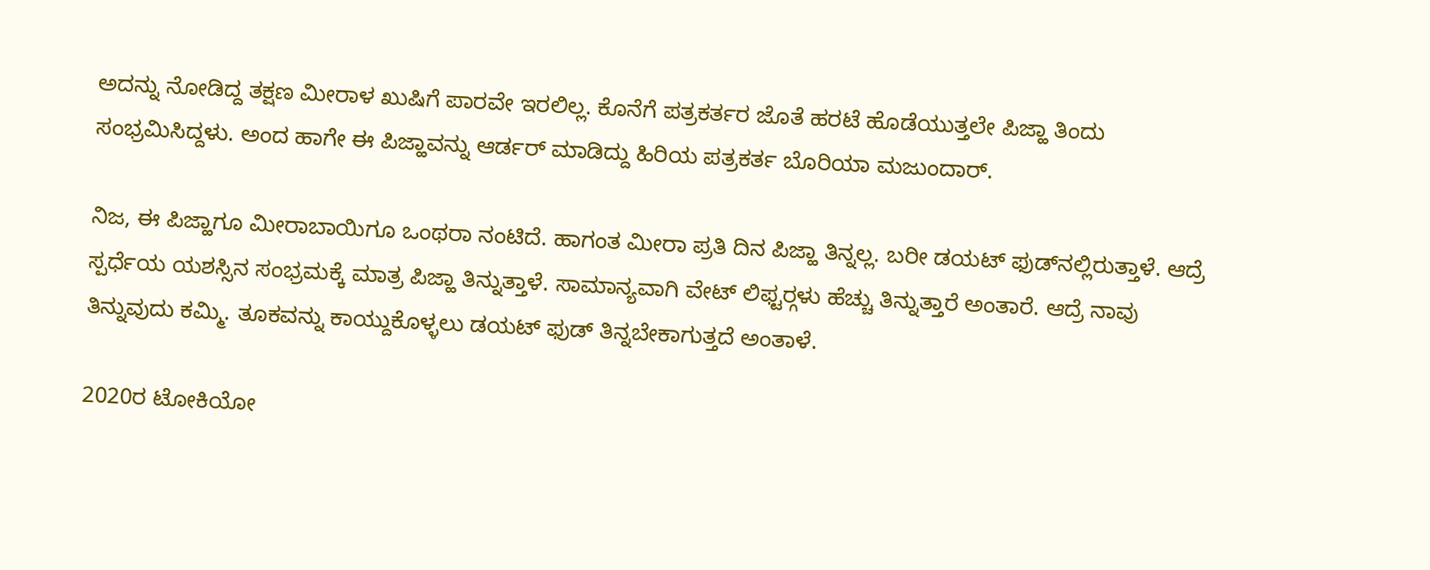ಅದನ್ನು ನೋಡಿದ್ದ ತಕ್ಷಣ ಮೀರಾಳ ಖುಷಿಗೆ ಪಾರವೇ ಇರಲಿಲ್ಲ. ಕೊನೆಗೆ ಪತ್ರಕರ್ತರ ಜೊತೆ ಹರಟೆ ಹೊಡೆಯುತ್ತಲೇ ಪಿಜ್ಹಾ ತಿಂದು ಸಂಭ್ರಮಿಸಿದ್ದಳು. ಅಂದ ಹಾಗೇ ಈ ಪಿಜ್ಹಾವನ್ನು ಆರ್ಡರ್ ಮಾಡಿದ್ದು ಹಿರಿಯ ಪತ್ರಕರ್ತ ಬೊರಿಯಾ ಮಜುಂದಾರ್.

ನಿಜ, ಈ ಪಿಜ್ಹಾಗೂ ಮೀರಾಬಾಯಿಗೂ ಒಂಥರಾ ನಂಟಿದೆ. ಹಾಗಂತ ಮೀರಾ ಪ್ರತಿ ದಿನ ಪಿಜ್ಹಾ ತಿನ್ನಲ್ಲ. ಬರೀ ಡಯಟ್ ಫುಡ್‍ನಲ್ಲಿರುತ್ತಾಳೆ. ಆದ್ರೆ ಸ್ಪರ್ಧೆಯ ಯಶಸ್ಸಿನ ಸಂಭ್ರಮಕ್ಕೆ ಮಾತ್ರ ಪಿಜ್ಹಾ ತಿನ್ನುತ್ತಾಳೆ. ಸಾಮಾನ್ಯವಾಗಿ ವೇಟ್ ಲಿಫ್ಟರ್‍ಗಳು ಹೆಚ್ಚು ತಿನ್ನುತ್ತಾರೆ ಅಂತಾರೆ. ಆದ್ರೆ ನಾವು ತಿನ್ನುವುದು ಕಮ್ಮಿ. ತೂಕವನ್ನು ಕಾಯ್ದುಕೊಳ್ಳಲು ಡಯಟ್ ಫುಡ್ ತಿನ್ನಬೇಕಾಗುತ್ತದೆ ಅಂತಾಳೆ.

2020ರ ಟೋಕಿಯೋ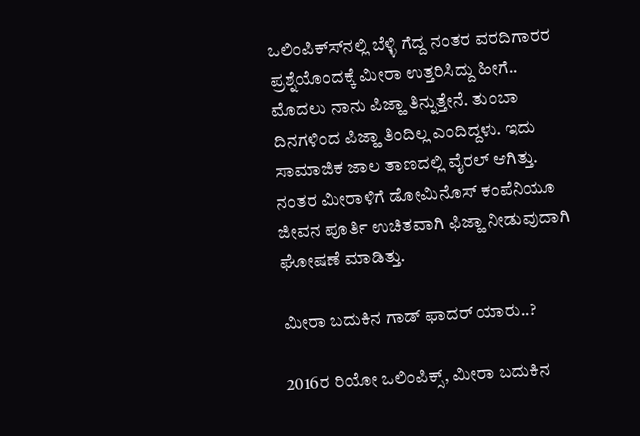ಒಲಿಂಪಿಕ್ಸ್‍ನಲ್ಲಿ ಬೆಳ್ಳಿ ಗೆದ್ದ ನಂತರ ವರದಿಗಾರರ ಪ್ರಶ್ನೆಯೊಂದಕ್ಕೆ ಮೀರಾ ಉತ್ತರಿಸಿದ್ದು ಹೀಗೆ.. ಮೊದಲು ನಾನು ಪಿಜ್ಹಾ ತಿನ್ನುತ್ತೇನೆ. ತುಂಬಾ ದಿನಗಳಿಂದ ಪಿಜ್ಹಾ ತಿಂದಿಲ್ಲ ಎಂದಿದ್ದಳು. ಇದು ಸಾಮಾಜಿಕ ಜಾಲ ತಾಣದಲ್ಲಿ ವೈರಲ್ ಆಗಿತ್ತು. ನಂತರ ಮೀರಾಳಿಗೆ ಡೋಮಿನೊಸ್ ಕಂಪೆನಿಯೂ ಜೀವನ ಪೂರ್ತಿ ಉಚಿತವಾಗಿ ಫಿಜ್ಹಾ ನೀಡುವುದಾಗಿ ಘೋಷಣೆ ಮಾಡಿತ್ತು.

ಮೀರಾ ಬದುಕಿನ ಗಾಡ್ ಫಾದರ್ ಯಾರು..?

2016ರ ರಿಯೋ ಒಲಿಂಪಿಕ್ಸ್, ಮೀರಾ ಬದುಕಿನ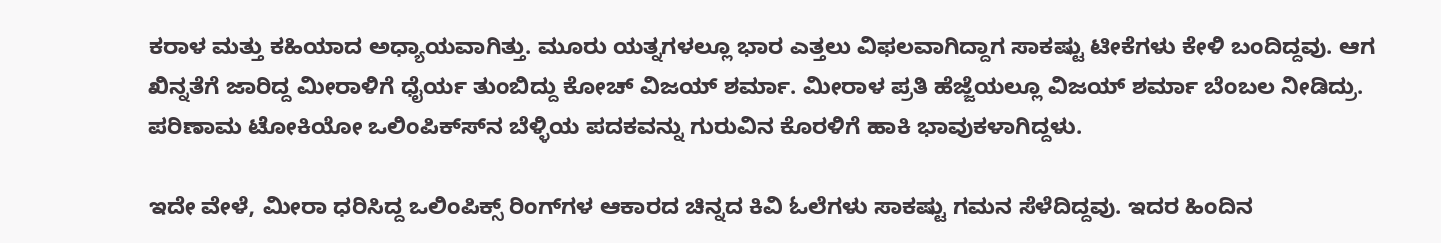ಕರಾಳ ಮತ್ತು ಕಹಿಯಾದ ಅಧ್ಯಾಯವಾಗಿತ್ತು. ಮೂರು ಯತ್ನಗಳಲ್ಲೂ ಭಾರ ಎತ್ತಲು ವಿಫಲವಾಗಿದ್ದಾಗ ಸಾಕಷ್ಟು ಟೀಕೆಗಳು ಕೇಳಿ ಬಂದಿದ್ದವು. ಆಗ ಖಿನ್ನತೆಗೆ ಜಾರಿದ್ದ ಮೀರಾಳಿಗೆ ಧೈರ್ಯ ತುಂಬಿದ್ದು ಕೋಚ್ ವಿಜಯ್ ಶರ್ಮಾ. ಮೀರಾಳ ಪ್ರತಿ ಹೆಜ್ಜೆಯಲ್ಲೂ ವಿಜಯ್ ಶರ್ಮಾ ಬೆಂಬಲ ನೀಡಿದ್ರು. ಪರಿಣಾಮ ಟೋಕಿಯೋ ಒಲಿಂಪಿಕ್ಸ್‍ನ ಬೆಳ್ಳಿಯ ಪದಕವನ್ನು ಗುರುವಿನ ಕೊರಳಿಗೆ ಹಾಕಿ ಭಾವುಕಳಾಗಿದ್ದಳು.

ಇದೇ ವೇಳೆ, ಮೀರಾ ಧರಿಸಿದ್ದ ಒಲಿಂಪಿಕ್ಸ್ ರಿಂಗ್‍ಗಳ ಆಕಾರದ ಚಿನ್ನದ ಕಿವಿ ಓಲೆಗಳು ಸಾಕಷ್ಟು ಗಮನ ಸೆಳೆದಿದ್ದವು. ಇದರ ಹಿಂದಿನ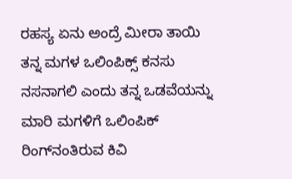ರಹಸ್ಯ ಏನು ಅಂದ್ರೆ ಮೀರಾ ತಾಯಿ ತನ್ನ ಮಗಳ ಒಲಿಂಪಿಕ್ಸ್ ಕನಸು ನಸನಾಗಲಿ ಎಂದು ತನ್ನ ಒಡವೆಯನ್ನು ಮಾರಿ ಮಗಳಿಗೆ ಒಲಿಂಪಿಕ್ ರಿಂಗ್‍ನಂತಿರುವ ಕಿವಿ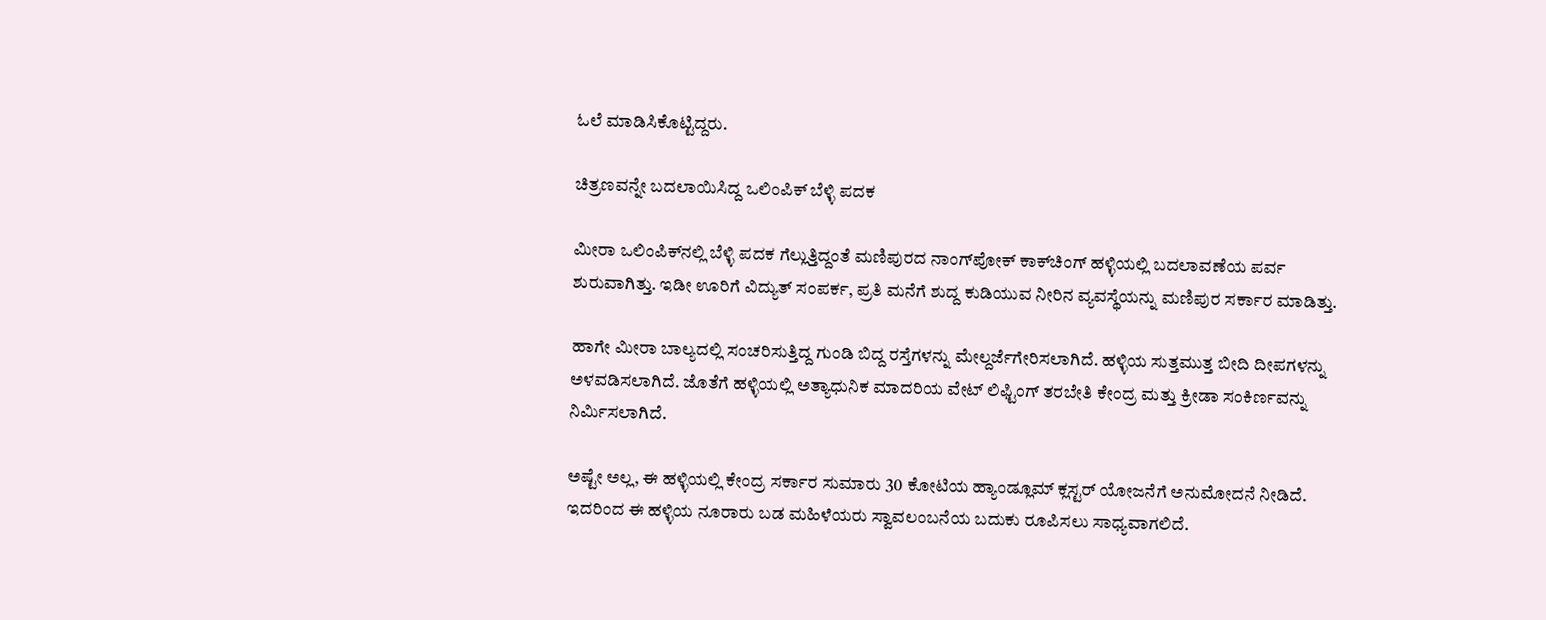ಓಲೆ ಮಾಡಿಸಿಕೊಟ್ಟಿದ್ದರು.

ಚಿತ್ರಣವನ್ನೇ ಬದಲಾಯಿಸಿದ್ದ ಒಲಿಂಪಿಕ್ ಬೆಳ್ಳಿ ಪದಕ

ಮೀರಾ ಒಲಿಂಪಿಕ್‍ನಲ್ಲಿ ಬೆಳ್ಳಿ ಪದಕ ಗೆಲ್ಲುತ್ತಿದ್ದಂತೆ ಮಣಿಪುರದ ನಾಂಗ್‍ಪೋಕ್ ಕಾಕ್‍ಚಿಂಗ್ ಹಳ್ಳಿಯಲ್ಲಿ ಬದಲಾವಣೆಯ ಪರ್ವ ಶುರುವಾಗಿತ್ತು. ಇಡೀ ಊರಿಗೆ ವಿದ್ಯುತ್ ಸಂಪರ್ಕ, ಪ್ರತಿ ಮನೆಗೆ ಶುದ್ದ ಕುಡಿಯುವ ನೀರಿನ ವ್ಯವಸ್ಥೆಯನ್ನು ಮಣಿಪುರ ಸರ್ಕಾರ ಮಾಡಿತ್ತು.

ಹಾಗೇ ಮೀರಾ ಬಾಲ್ಯದಲ್ಲಿ ಸಂಚರಿಸುತ್ತಿದ್ದ ಗುಂಡಿ ಬಿದ್ದ ರಸ್ತೆಗಳನ್ನು ಮೇಲ್ದರ್ಜೆಗೇರಿಸಲಾಗಿದೆ. ಹಳ್ಳಿಯ ಸುತ್ತಮುತ್ತ ಬೀದಿ ದೀಪಗಳನ್ನು ಅಳವಡಿಸಲಾಗಿದೆ. ಜೊತೆಗೆ ಹಳ್ಳಿಯಲ್ಲಿ ಅತ್ಯಾಧುನಿಕ ಮಾದರಿಯ ವೇಟ್ ಲಿಫ್ಟಿಂಗ್ ತರಬೇತಿ ಕೇಂದ್ರ ಮತ್ತು ಕ್ರೀಡಾ ಸಂಕಿರ್ಣವನ್ನು ನಿರ್ಮಿಸಲಾಗಿದೆ.

ಅಷ್ಟೇ ಅಲ್ಲ, ಈ ಹಳ್ಳಿಯಲ್ಲಿ ಕೇಂದ್ರ ಸರ್ಕಾರ ಸುಮಾರು 30 ಕೋಟಿಯ ಹ್ಯಾಂಡ್ಲೂಮ್ ಕ್ಲಸ್ಟರ್ ಯೋಜನೆಗೆ ಅನುಮೋದನೆ ನೀಡಿದೆ. ಇದರಿಂದ ಈ ಹಳ್ಳಿಯ ನೂರಾರು ಬಡ ಮಹಿಳೆಯರು ಸ್ವಾವಲಂಬನೆಯ ಬದುಕು ರೂಪಿಸಲು ಸಾಧ್ಯವಾಗಲಿದೆ.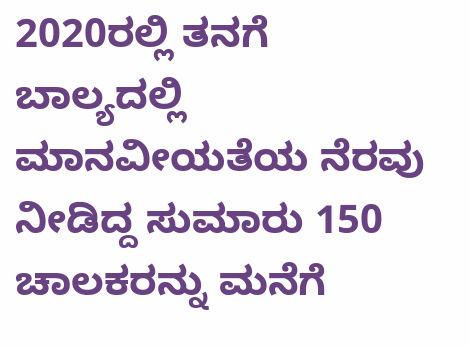2020ರಲ್ಲಿ ತನಗೆ ಬಾಲ್ಯದಲ್ಲಿ ಮಾನವೀಯತೆಯ ನೆರವು ನೀಡಿದ್ದ ಸುಮಾರು 150 ಚಾಲಕರನ್ನು ಮನೆಗೆ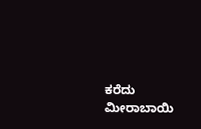ಕರೆದು ಮೀರಾಬಾಯಿ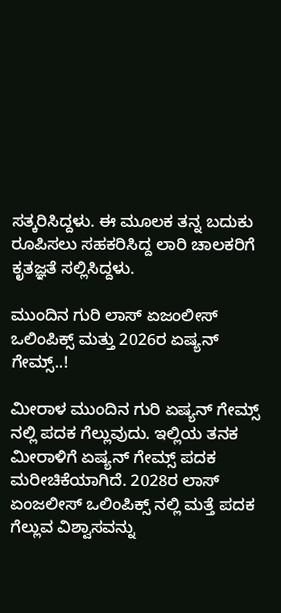ಸತ್ಕರಿಸಿದ್ದಳು. ಈ ಮೂಲಕ ತನ್ನ ಬದುಕು ರೂಪಿಸಲು ಸಹಕರಿಸಿದ್ದ ಲಾರಿ ಚಾಲಕರಿಗೆ ಕೃತಜ್ಞತೆ ಸಲ್ಲಿಸಿದ್ದಳು.

ಮುಂದಿನ ಗುರಿ ಲಾಸ್ ಏಜಂಲೀಸ್ ಒಲಿಂಪಿಕ್ಸ್ ಮತ್ತು 2026ರ ಏಷ್ಯನ್ ಗೇಮ್ಸ್..!

ಮೀರಾಳ ಮುಂದಿನ ಗುರಿ ಏಷ್ಯನ್ ಗೇಮ್ಸ್ ನಲ್ಲಿ ಪದಕ ಗೆಲ್ಲುವುದು. ಇಲ್ಲಿಯ ತನಕ ಮೀರಾಳಿಗೆ ಏಷ್ಯನ್ ಗೇಮ್ಸ್ ಪದಕ ಮರೀಚಿಕೆಯಾಗಿದೆ. 2028ರ ಲಾಸ್ ಏಂಜಲೀಸ್ ಒಲಿಂಪಿಕ್ಸ್ ನಲ್ಲಿ ಮತ್ತೆ ಪದಕ ಗೆಲ್ಲುವ ವಿಶ್ವಾಸವನ್ನು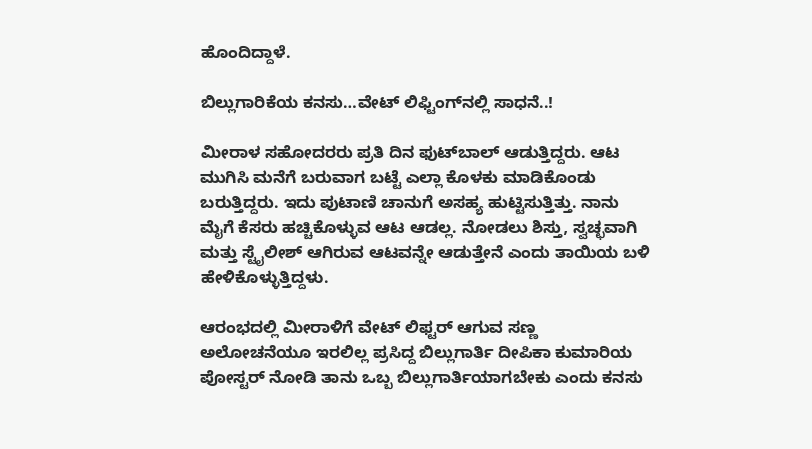ಹೊಂದಿದ್ದಾಳೆ.

ಬಿಲ್ಲುಗಾರಿಕೆಯ ಕನಸು…ವೇಟ್ ಲಿಫ್ಟಿಂಗ್‍ನಲ್ಲಿ ಸಾಧನೆ..!

ಮೀರಾಳ ಸಹೋದರರು ಪ್ರತಿ ದಿನ ಫುಟ್‍ಬಾಲ್ ಆಡುತ್ತಿದ್ದರು. ಆಟ ಮುಗಿಸಿ ಮನೆಗೆ ಬರುವಾಗ ಬಟ್ಟೆ ಎಲ್ಲಾ ಕೊಳಕು ಮಾಡಿಕೊಂಡು ಬರುತ್ತಿದ್ದರು. ಇದು ಪುಟಾಣಿ ಚಾನುಗೆ ಅಸಹ್ಯ ಹುಟ್ಟಿಸುತ್ತಿತ್ತು. ನಾನು ಮೈಗೆ ಕೆಸರು ಹಚ್ಚಿಕೊಳ್ಳುವ ಆಟ ಆಡಲ್ಲ. ನೋಡಲು ಶಿಸ್ತು, ಸ್ವಚ್ಛವಾಗಿ ಮತ್ತು ಸ್ಟೈಲೀಶ್ ಆಗಿರುವ ಆಟವನ್ನೇ ಆಡುತ್ತೇನೆ ಎಂದು ತಾಯಿಯ ಬಳಿ ಹೇಳಿಕೊಳ್ಳುತ್ತಿದ್ದಳು.

ಆರಂಭದಲ್ಲಿ ಮೀರಾಳಿಗೆ ವೇಟ್ ಲಿಫ್ಟರ್ ಆಗುವ ಸಣ್ಣ ಅಲೋಚನೆಯೂ ಇರಲಿಲ್ಲ ಪ್ರಸಿದ್ದ ಬಿಲ್ಲುಗಾರ್ತಿ ದೀಪಿಕಾ ಕುಮಾರಿಯ ಪೋಸ್ಟರ್ ನೋಡಿ ತಾನು ಒಬ್ಬ ಬಿಲ್ಲುಗಾರ್ತಿಯಾಗಬೇಕು ಎಂದು ಕನಸು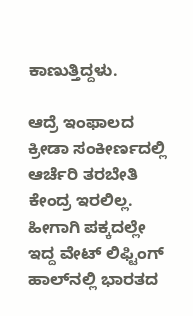ಕಾಣುತ್ತಿದ್ದಳು.

ಆದ್ರೆ ಇಂಫಾಲದ ಕ್ರೀಡಾ ಸಂಕೀರ್ಣದಲ್ಲಿ ಆರ್ಚೆರಿ ತರಬೇತಿ ಕೇಂದ್ರ ಇರಲಿಲ್ಲ. ಹೀಗಾಗಿ ಪಕ್ಕದಲ್ಲೇ ಇದ್ದ ವೇಟ್ ಲಿಫ್ಟಿಂಗ್ ಹಾಲ್‍ನಲ್ಲಿ ಭಾರತದ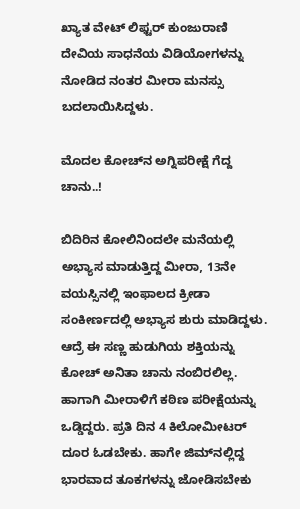ಖ್ಯಾತ ವೇಟ್ ಲಿಫ್ಟರ್ ಕುಂಜುರಾಣಿ ದೇವಿಯ ಸಾಧನೆಯ ವಿಡಿಯೋಗಳನ್ನು ನೋಡಿದ ನಂತರ ಮೀರಾ ಮನಸ್ಸು ಬದಲಾಯಿಸಿದ್ದಳು.

ಮೊದಲ ಕೋಚ್‍ನ ಅಗ್ನಿಪರೀಕ್ಷೆ ಗೆದ್ದ ಚಾನು..!

ಬಿದಿರಿನ ಕೋಲಿನಿಂದಲೇ ಮನೆಯಲ್ಲಿ ಅಭ್ಯಾಸ ಮಾಡುತ್ತಿದ್ದ ಮೀರಾ, 13ನೇ ವಯಸ್ಸಿನಲ್ಲಿ ಇಂಫಾಲದ ಕ್ರೀಡಾ ಸಂಕೀರ್ಣದಲ್ಲಿ ಅಭ್ಯಾಸ ಶುರು ಮಾಡಿದ್ದಳು. ಆದ್ರೆ ಈ ಸಣ್ಣ ಹುಡುಗಿಯ ಶಕ್ತಿಯನ್ನು ಕೋಚ್ ಅನಿತಾ ಚಾನು ನಂಬಿರಲಿಲ್ಲ. ಹಾಗಾಗಿ ಮೀರಾಳಿಗೆ ಕಠಿಣ ಪರೀಕ್ಷೆಯನ್ನು ಒಡ್ಡಿದ್ದರು. ಪ್ರತಿ ದಿನ 4 ಕಿಲೋಮೀಟರ್ ದೂರ ಓಡಬೇಕು. ಹಾಗೇ ಜಿಮ್‍ನಲ್ಲಿದ್ದ ಭಾರವಾದ ತೂಕಗಳನ್ನು ಜೋಡಿಸಬೇಕು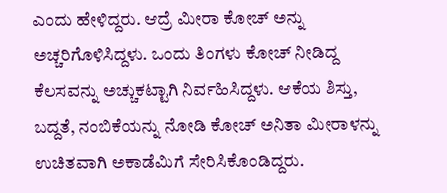ಎಂದು ಹೇಳಿದ್ದರು. ಆದ್ರೆ ಮೀರಾ ಕೋಚ್ ಅನ್ನು ಅಚ್ಚರಿಗೊಳಿಸಿದ್ದಳು. ಒಂದು ತಿಂಗಳು ಕೋಚ್ ನೀಡಿದ್ದ ಕೆಲಸವನ್ನು ಅಚ್ಚುಕಟ್ಟಾಗಿ ನಿರ್ವಹಿಸಿದ್ದಳು. ಆಕೆಯ ಶಿಸ್ತು, ಬದ್ದತೆ, ನಂಬಿಕೆಯನ್ನು ನೋಡಿ ಕೋಚ್ ಅನಿತಾ ಮೀರಾಳನ್ನು ಉಚಿತವಾಗಿ ಅಕಾಡೆಮಿಗೆ ಸೇರಿಸಿಕೊಂಡಿದ್ದರು.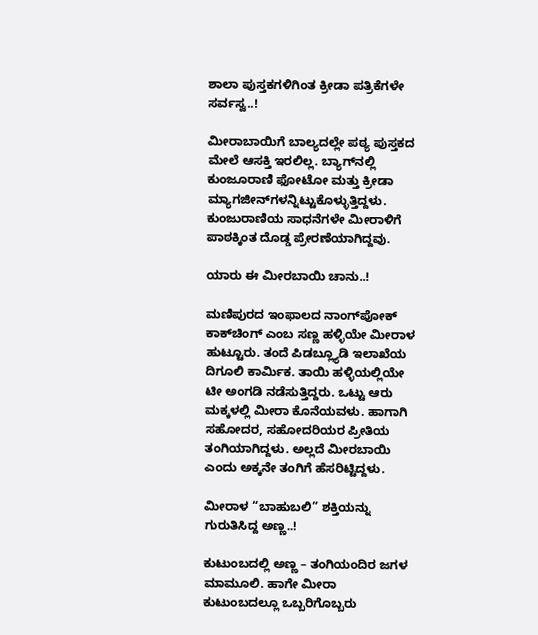ಶಾಲಾ ಪುಸ್ತಕಗಳಿಗಿಂತ ಕ್ರೀಡಾ ಪತ್ರಿಕೆಗಳೇ ಸರ್ವಸ್ವ..!

ಮೀರಾಬಾಯಿಗೆ ಬಾಲ್ಯದಲ್ಲೇ ಪಠ್ಯ ಪುಸ್ತಕದ ಮೇಲೆ ಆಸಕ್ತಿ ಇರಲಿಲ್ಲ. ಬ್ಯಾಗ್‍ನಲ್ಲಿ ಕುಂಜೂರಾಣಿ ಫೋಟೋ ಮತ್ತು ಕ್ರೀಡಾ ಮ್ಯಾಗಜೀನ್‍ಗಳನ್ನಿಟ್ಟುಕೊಳ್ಳುತ್ತಿದ್ದಳು. ಕುಂಜುರಾಣಿಯ ಸಾಧನೆಗಳೇ ಮೀರಾಳಿಗೆ ಪಾಠಕ್ಕಿಂತ ದೊಡ್ಡ ಪ್ರೇರಣೆಯಾಗಿದ್ದವು.

ಯಾರು ಈ ಮೀರಬಾಯಿ ಚಾನು..!

ಮಣಿಪುರದ ಇಂಫಾಲದ ನಾಂಗ್‍ಪೋಕ್ ಕಾಕ್‍ಚಿಂಗ್ ಎಂಬ ಸಣ್ಣ ಹಳ್ಳಿಯೇ ಮೀರಾಳ ಹುಟ್ಟೂರು. ತಂದೆ ಪಿಡಬ್ಲ್ಯೂಡಿ ಇಲಾಖೆಯ ದಿಗೂಲಿ ಕಾರ್ಮಿಕ. ತಾಯಿ ಹಳ್ಳಿಯಲ್ಲಿಯೇ ಟೀ ಅಂಗಡಿ ನಡೆಸುತ್ತಿದ್ದರು. ಒಟ್ಟು ಆರು ಮಕ್ಕಳಲ್ಲಿ ಮೀರಾ ಕೊನೆಯವಳು. ಹಾಗಾಗಿ ಸಹೋದರ, ಸಹೋದರಿಯರ ಪ್ರೀತಿಯ ತಂಗಿಯಾಗಿದ್ದಳು. ಅಲ್ಲದೆ ಮೀರಬಾಯಿ ಎಂದು ಅಕ್ಕನೇ ತಂಗಿಗೆ ಹೆಸರಿಟ್ಟಿದ್ದಳು.

ಮೀರಾಳ “ಬಾಹುಬಲಿ” ಶಕ್ತಿಯನ್ನು ಗುರುತಿಸಿದ್ದ ಅಣ್ಣ..!

ಕುಟುಂಬದಲ್ಲಿ ಅಣ್ಣ – ತಂಗಿಯಂದಿರ ಜಗಳ ಮಾಮೂಲಿ. ಹಾಗೇ ಮೀರಾ ಕುಟುಂಬದಲ್ಲೂ ಒಬ್ಬರಿಗೊಬ್ಬರು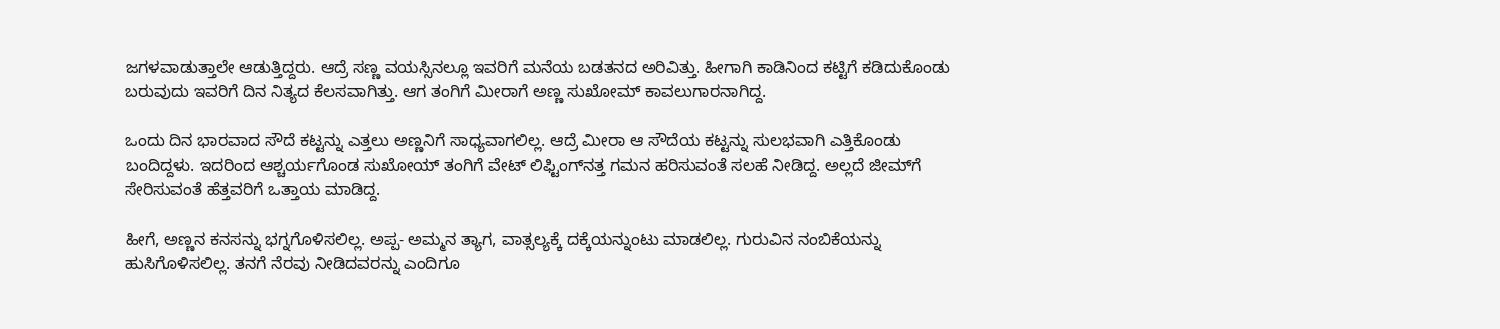ಜಗಳವಾಡುತ್ತಾಲೇ ಆಡುತ್ತಿದ್ದರು. ಆದ್ರೆ ಸಣ್ಣ ವಯಸ್ಸಿನಲ್ಲೂ ಇವರಿಗೆ ಮನೆಯ ಬಡತನದ ಅರಿವಿತ್ತು. ಹೀಗಾಗಿ ಕಾಡಿನಿಂದ ಕಟ್ಟಿಗೆ ಕಡಿದುಕೊಂಡು ಬರುವುದು ಇವರಿಗೆ ದಿನ ನಿತ್ಯದ ಕೆಲಸವಾಗಿತ್ತು. ಆಗ ತಂಗಿಗೆ ಮೀರಾಗೆ ಅಣ್ಣ ಸುಖೋಮ್ ಕಾವಲುಗಾರನಾಗಿದ್ದ.

ಒಂದು ದಿನ ಭಾರವಾದ ಸೌದೆ ಕಟ್ಟನ್ನು ಎತ್ತಲು ಅಣ್ಣನಿಗೆ ಸಾಧ್ಯವಾಗಲಿಲ್ಲ. ಆದ್ರೆ ಮೀರಾ ಆ ಸೌದೆಯ ಕಟ್ಟನ್ನು ಸುಲಭವಾಗಿ ಎತ್ತಿಕೊಂಡು ಬಂದಿದ್ದಳು. ಇದರಿಂದ ಆಶ್ಚರ್ಯಗೊಂಡ ಸುಖೋಯ್ ತಂಗಿಗೆ ವೇಟ್ ಲಿಫ್ಟಿಂಗ್‍ನತ್ತ ಗಮನ ಹರಿಸುವಂತೆ ಸಲಹೆ ನೀಡಿದ್ದ. ಅಲ್ಲದೆ ಜೀಮ್‍ಗೆ ಸೇರಿಸುವಂತೆ ಹೆತ್ತವರಿಗೆ ಒತ್ತಾಯ ಮಾಡಿದ್ದ.

ಹೀಗೆ, ಅಣ್ಣನ ಕನಸನ್ನು ಭಗ್ನಗೊಳಿಸಲಿಲ್ಲ. ಅಪ್ಪ- ಅಮ್ಮನ ತ್ಯಾಗ, ವಾತ್ಸಲ್ಯಕ್ಕೆ ದಕ್ಕೆಯನ್ನುಂಟು ಮಾಡಲಿಲ್ಲ. ಗುರುವಿನ ನಂಬಿಕೆಯನ್ನು ಹುಸಿಗೊಳಿಸಲಿಲ್ಲ. ತನಗೆ ನೆರವು ನೀಡಿದವರನ್ನು ಎಂದಿಗೂ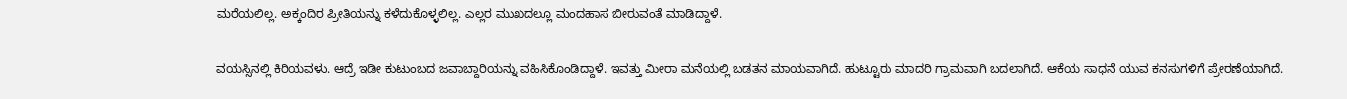ಮರೆಯಲಿಲ್ಲ. ಅಕ್ಕಂದಿರ ಪ್ರೀತಿಯನ್ನು ಕಳೆದುಕೊಳ್ಳಲಿಲ್ಲ. ಎಲ್ಲರ ಮುಖದಲ್ಲೂ ಮಂದಹಾಸ ಬೀರುವಂತೆ ಮಾಡಿದ್ದಾಳೆ.

ವಯಸ್ಸಿನಲ್ಲಿ ಕಿರಿಯವಳು. ಆದ್ರೆ ಇಡೀ ಕುಟುಂಬದ ಜವಾಬ್ದಾರಿಯನ್ನು ವಹಿಸಿಕೊಂಡಿದ್ದಾಳೆ. ಇವತ್ತು ಮೀರಾ ಮನೆಯಲ್ಲಿ ಬಡತನ ಮಾಯವಾಗಿದೆ. ಹುಟ್ಟೂರು ಮಾದರಿ ಗ್ರಾಮವಾಗಿ ಬದಲಾಗಿದೆ. ಆಕೆಯ ಸಾಧನೆ ಯುವ ಕನಸುಗಳಿಗೆ ಪ್ರೇರಣೆಯಾಗಿದೆ.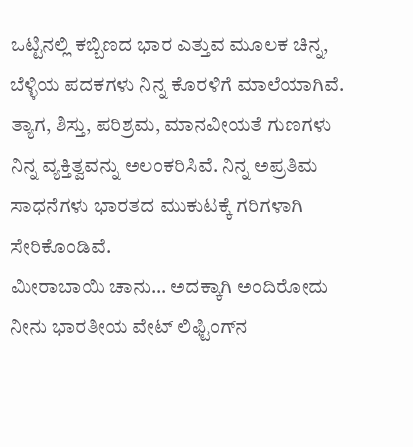ಒಟ್ಟಿನಲ್ಲಿ ಕಬ್ಬಿಣದ ಭಾರ ಎತ್ತುವ ಮೂಲಕ ಚಿನ್ನ, ಬೆಳ್ಳಿಯ ಪದಕಗಳು ನಿನ್ನ ಕೊರಳಿಗೆ ಮಾಲೆಯಾಗಿವೆ. ತ್ಯಾಗ, ಶಿಸ್ತು, ಪರಿಶ್ರಮ, ಮಾನವೀಯತೆ ಗುಣಗಳು ನಿನ್ನ ವ್ಯಕ್ತಿತ್ವವನ್ನು ಅಲಂಕರಿಸಿವೆ. ನಿನ್ನ ಅಪ್ರತಿಮ ಸಾಧನೆಗಳು ಭಾರತದ ಮುಕುಟಕ್ಕೆ ಗರಿಗಳಾಗಿ ಸೇರಿಕೊಂಡಿವೆ.
ಮೀರಾಬಾಯಿ ಚಾನು… ಅದಕ್ಕಾಗಿ ಅಂದಿರೋದು ನೀನು ಭಾರತೀಯ ವೇಟ್ ಲಿಫ್ಟಿಂಗ್‍ನ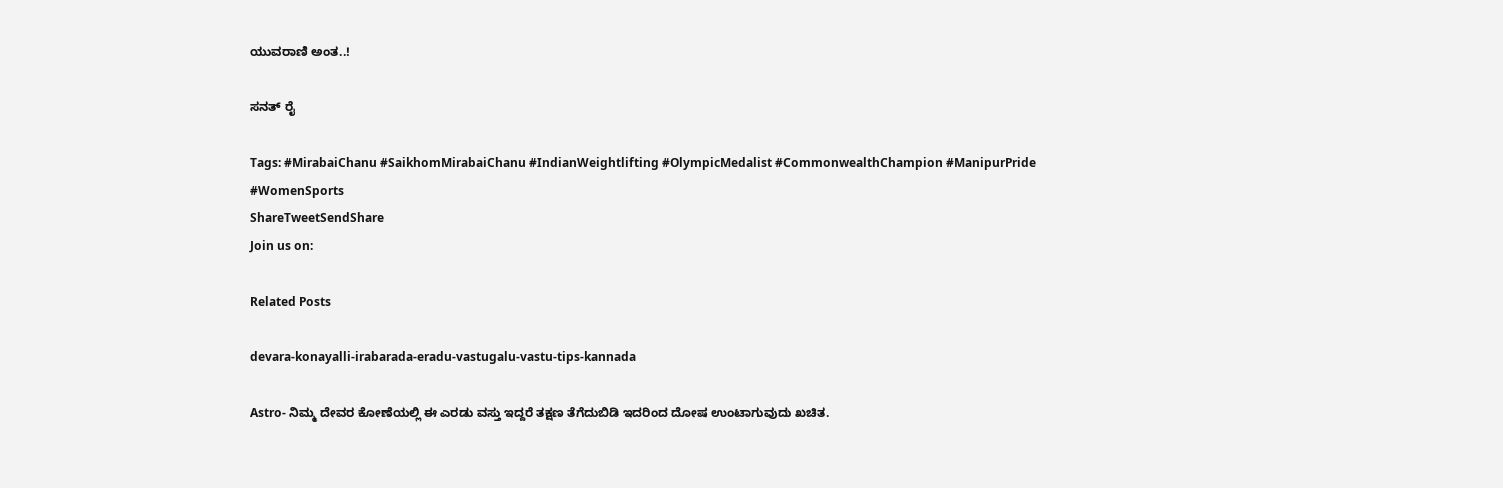ಯುವರಾಣಿ ಅಂತ..!

ಸನತ್ ರೈ

Tags: #MirabaiChanu #SaikhomMirabaiChanu #IndianWeightlifting #OlympicMedalist #CommonwealthChampion #ManipurPride #WomenSports
ShareTweetSendShare
Join us on:

Related Posts

devara-konayalli-irabarada-eradu-vastugalu-vastu-tips-kannada

Astro- ನಿಮ್ಮ ದೇವರ ಕೋಣೆಯಲ್ಲಿ ಈ ಎರಡು ವಸ್ತು ಇದ್ದರೆ ತಕ್ಷಣ ತೆಗೆದುಬಿಡಿ ಇದರಿಂದ ದೋಷ ಉಂಟಾಗುವುದು ಖಚಿತ.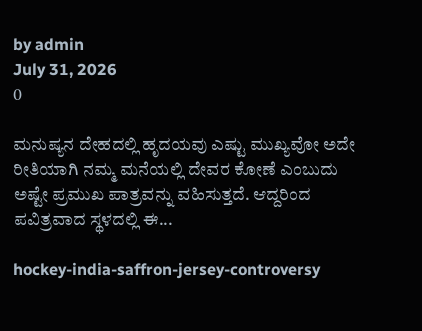by admin
July 31, 2026
0

ಮನುಷ್ಯನ ದೇಹದಲ್ಲಿ ಹೃದಯವು ಎಷ್ಟು ಮುಖ್ಯವೋ ಅದೇ ರೀತಿಯಾಗಿ ನಮ್ಮ ಮನೆಯಲ್ಲಿ ದೇವರ ಕೋಣೆ ಎಂಬುದು ಅಷ್ಟೇ ಪ್ರಮುಖ ಪಾತ್ರವನ್ನು ವಹಿಸುತ್ತದೆ. ಆದ್ದರಿಂದ ಪವಿತ್ರವಾದ ಸ್ಥಳದಲ್ಲಿ ಈ...

hockey-india-saffron-jersey-controversy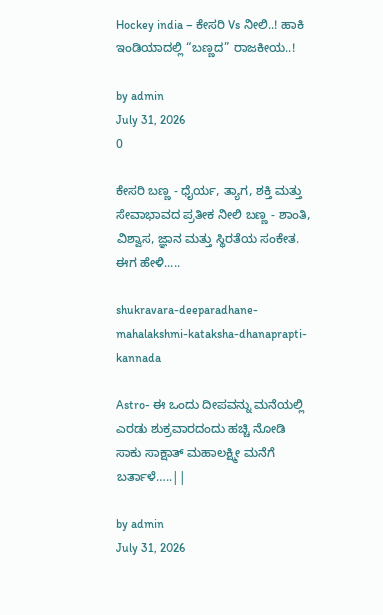Hockey india – ಕೇಸರಿ Vs ನೀಲಿ..! ಹಾಕಿ ಇಂಡಿಯಾದಲ್ಲಿ “ಬಣ್ಣದ” ರಾಜಕೀಯ..!

by admin
July 31, 2026
0

ಕೇಸರಿ ಬಣ್ಣ - ಧೈರ್ಯ, ತ್ಯಾಗ, ಶಕ್ತಿ ಮತ್ತು ಸೇವಾಭಾವದ ಪ್ರತೀಕ ನೀಲಿ ಬಣ್ಣ - ಶಾಂತಿ, ವಿಶ್ವಾಸ, ಜ್ಞಾನ ಮತ್ತು ಸ್ಥಿರತೆಯ ಸಂಕೇತ. ಈಗ ಹೇಳಿ.....

shukravara-deeparadhane-mahalakshmi-kataksha-dhanaprapti-kannada

Astro- ಈ ಒಂದು ದೀಪವನ್ನು ಮನೆಯಲ್ಲಿ ಎರಡು ಶುಕ್ರವಾರದಂದು ಹಚ್ಚಿ ನೋಡಿ ಸಾಕು ಸಾಕ್ಷಾತ್ ಮಹಾಲಕ್ಷ್ಮೀ ಮನೆಗೆ ಬರ್ತಾಳೆ…..||

by admin
July 31, 2026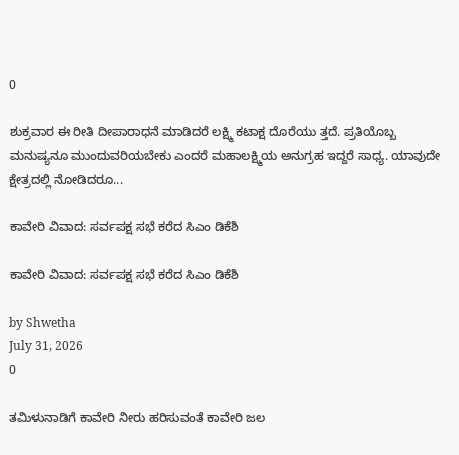0

ಶುಕ್ರವಾರ ಈ ರೀತಿ ದೀಪಾರಾಧನೆ ಮಾಡಿದರೆ ಲಕ್ಷ್ಮಿ ಕಟಾಕ್ಷ ದೊರೆಯು ತ್ತದೆ. ಪ್ರತಿಯೊಬ್ಬ ಮನುಷ್ಯನೂ ಮುಂದುವರಿಯಬೇಕು ಎಂದರೆ ಮಹಾಲಕ್ಷ್ಮಿಯ ಅನುಗ್ರಹ ಇದ್ದರೆ ಸಾಧ್ಯ. ಯಾವುದೇ ಕ್ಷೇತ್ರದಲ್ಲಿ ನೋಡಿದರೂ...

ಕಾವೇರಿ ವಿವಾದ: ಸರ್ವಪಕ್ಷ ಸಭೆ ಕರೆದ ಸಿಎಂ ಡಿಕೆಶಿ

ಕಾವೇರಿ ವಿವಾದ: ಸರ್ವಪಕ್ಷ ಸಭೆ ಕರೆದ ಸಿಎಂ ಡಿಕೆಶಿ

by Shwetha
July 31, 2026
0

ತಮಿಳುನಾಡಿಗೆ ಕಾವೇರಿ ನೀರು ಹರಿಸುವಂತೆ ಕಾವೇರಿ ಜಲ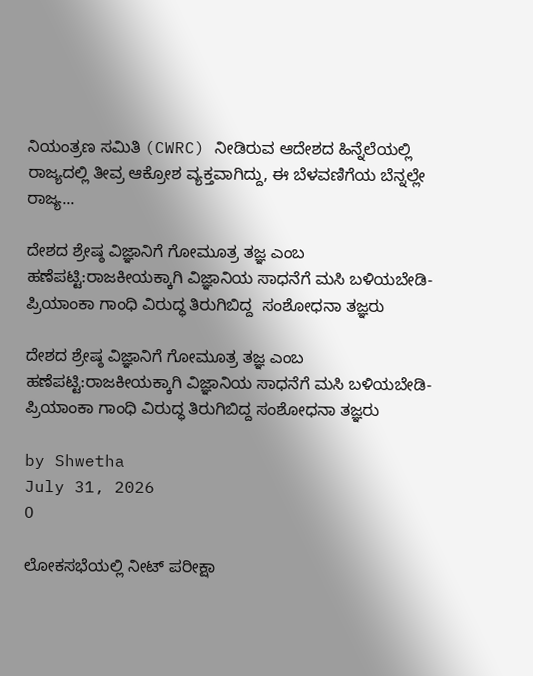ನಿಯಂತ್ರಣ ಸಮಿತಿ (CWRC) ನೀಡಿರುವ ಆದೇಶದ ಹಿನ್ನೆಲೆಯಲ್ಲಿ ರಾಜ್ಯದಲ್ಲಿ ತೀವ್ರ ಆಕ್ರೋಶ ವ್ಯಕ್ತವಾಗಿದ್ದು, ಈ ಬೆಳವಣಿಗೆಯ ಬೆನ್ನಲ್ಲೇ ರಾಜ್ಯ...

ದೇಶದ ಶ್ರೇಷ್ಠ ವಿಜ್ಞಾನಿಗೆ ಗೋಮೂತ್ರ ತಜ್ಞ ಎಂಬ ಹಣೆಪಟ್ಟಿ:ರಾಜಕೀಯಕ್ಕಾಗಿ ವಿಜ್ಞಾನಿಯ ಸಾಧನೆಗೆ ಮಸಿ ಬಳಿಯಬೇಡಿ- ಪ್ರಿಯಾಂಕಾ ಗಾಂಧಿ ವಿರುದ್ಧ ತಿರುಗಿಬಿದ್ದ  ಸಂಶೋಧನಾ ತಜ್ಞರು

ದೇಶದ ಶ್ರೇಷ್ಠ ವಿಜ್ಞಾನಿಗೆ ಗೋಮೂತ್ರ ತಜ್ಞ ಎಂಬ ಹಣೆಪಟ್ಟಿ:ರಾಜಕೀಯಕ್ಕಾಗಿ ವಿಜ್ಞಾನಿಯ ಸಾಧನೆಗೆ ಮಸಿ ಬಳಿಯಬೇಡಿ- ಪ್ರಿಯಾಂಕಾ ಗಾಂಧಿ ವಿರುದ್ಧ ತಿರುಗಿಬಿದ್ದ ಸಂಶೋಧನಾ ತಜ್ಞರು

by Shwetha
July 31, 2026
0

ಲೋಕಸಭೆಯಲ್ಲಿ ನೀಟ್ ಪರೀಕ್ಷಾ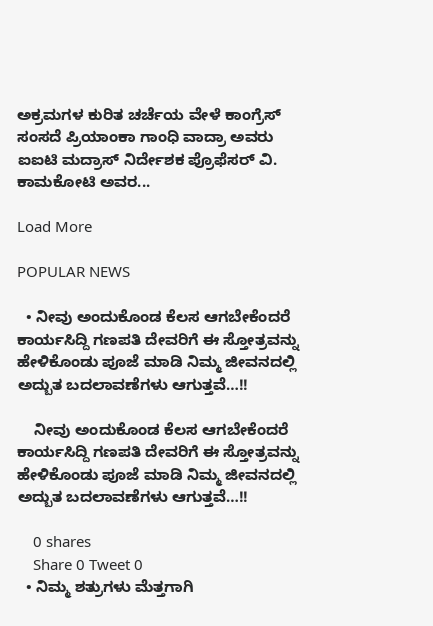ಅಕ್ರಮಗಳ ಕುರಿತ ಚರ್ಚೆಯ ವೇಳೆ ಕಾಂಗ್ರೆಸ್ ಸಂಸದೆ ಪ್ರಿಯಾಂಕಾ ಗಾಂಧಿ ವಾದ್ರಾ ಅವರು ಐಐಟಿ ಮದ್ರಾಸ್ ನಿರ್ದೇಶಕ ಪ್ರೊಫೆಸರ್ ವಿ. ಕಾಮಕೋಟಿ ಅವರ...

Load More

POPULAR NEWS

  • ನೀವು ಅಂದುಕೊಂಡ ಕೆಲಸ ಆಗಬೇಕೆಂದರೆ ಕಾರ್ಯಸಿದ್ದಿ ಗಣಪತಿ ದೇವರಿಗೆ ಈ ಸ್ತೋತ್ರವನ್ನು ಹೇಳಿಕೊಂಡು ಪೂಜೆ ಮಾಡಿ ನಿಮ್ಮ ಜೀವನದಲ್ಲಿ ಅದ್ಬುತ ಬದಲಾವಣೆಗಳು ಆಗುತ್ತವೆ…!!

    ನೀವು ಅಂದುಕೊಂಡ ಕೆಲಸ ಆಗಬೇಕೆಂದರೆ ಕಾರ್ಯಸಿದ್ದಿ ಗಣಪತಿ ದೇವರಿಗೆ ಈ ಸ್ತೋತ್ರವನ್ನು ಹೇಳಿಕೊಂಡು ಪೂಜೆ ಮಾಡಿ ನಿಮ್ಮ ಜೀವನದಲ್ಲಿ ಅದ್ಬುತ ಬದಲಾವಣೆಗಳು ಆಗುತ್ತವೆ…!!

    0 shares
    Share 0 Tweet 0
  • ನಿಮ್ಮ ಶತ್ರುಗಳು ಮೆತ್ತಗಾಗಿ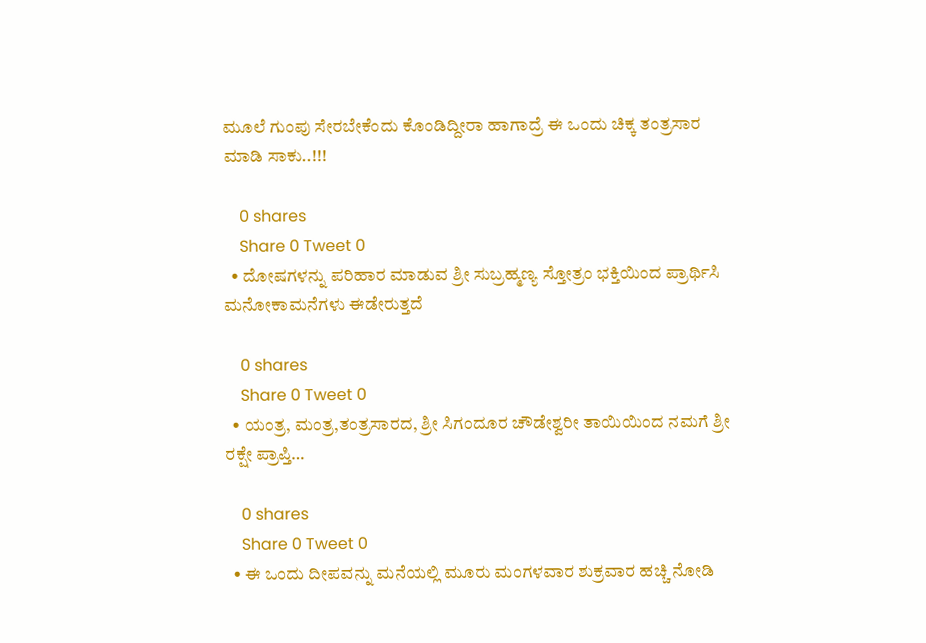ಮೂಲೆ ಗುಂಪು ಸೇರಬೇಕೆಂದು ಕೊಂಡಿದ್ದೀರಾ ಹಾಗಾದ್ರೆ ಈ ಒಂದು ಚಿಕ್ಕ ತಂತ್ರಸಾರ ಮಾಡಿ ಸಾಕು..!!!

    0 shares
    Share 0 Tweet 0
  • ದೋಷಗಳನ್ನು ಪರಿಹಾರ ಮಾಡುವ ಶ್ರೀ ಸುಬ್ರಹ್ಮಣ್ಯ ಸ್ತೋತ್ರಂ ಭಕ್ತಿಯಿಂದ ಪ್ರಾರ್ಥಿಸಿ ಮನೋಕಾಮನೆಗಳು ಈಡೇರುತ್ತದೆ

    0 shares
    Share 0 Tweet 0
  • ಯಂತ್ರ, ಮಂತ್ರ,ತಂತ್ರಸಾರದ, ಶ್ರೀ ಸಿಗಂದೂರ ಚೌಡೇಶ್ವರೀ ತಾಯಿಯಿಂದ ನಮಗೆ ಶ್ರೀ ರಕ್ಷೇ ಪ್ರಾಪ್ತಿ…

    0 shares
    Share 0 Tweet 0
  • ಈ ಒಂದು ದೀಪವನ್ನು ಮನೆಯಲ್ಲಿ ಮೂರು ಮಂಗಳವಾರ ಶುಕ್ರವಾರ ಹಚ್ಚಿ ನೋಡಿ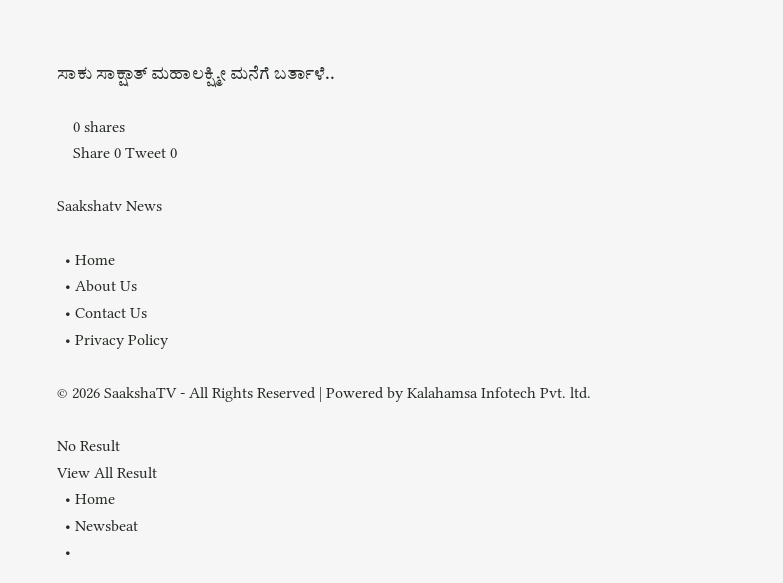ಸಾಕು ಸಾಕ್ಷಾತ್ ಮಹಾಲಕ್ಷ್ಮೀ ಮನೆಗೆ ಬರ್ತಾಳೆ..

    0 shares
    Share 0 Tweet 0

Saakshatv News

  • Home
  • About Us
  • Contact Us
  • Privacy Policy

© 2026 SaakshaTV - All Rights Reserved | Powered by Kalahamsa Infotech Pvt. ltd.

No Result
View All Result
  • Home
  • Newsbeat
  •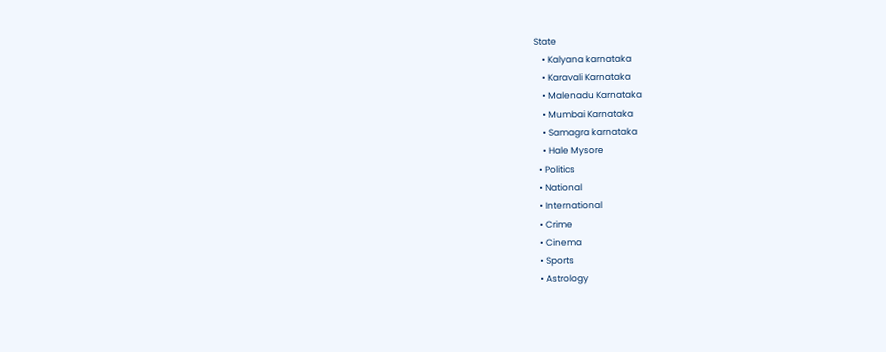State
    • Kalyana karnataka
    • Karavali Karnataka
    • Malenadu Karnataka
    • Mumbai Karnataka
    • Samagra karnataka
    • Hale Mysore
  • Politics
  • National
  • International
  • Crime
  • Cinema
  • Sports
  • Astrology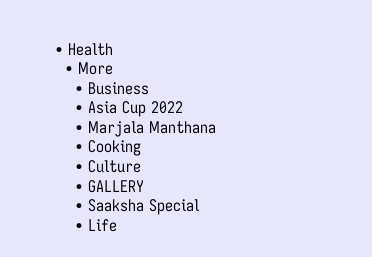• Health
  • More
    • Business
    • Asia Cup 2022
    • Marjala Manthana
    • Cooking
    • Culture
    • GALLERY
    • Saaksha Special
    • Life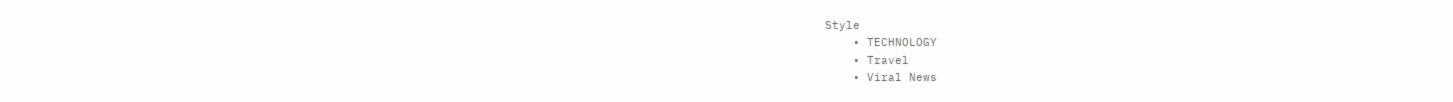Style
    • TECHNOLOGY
    • Travel
    • Viral News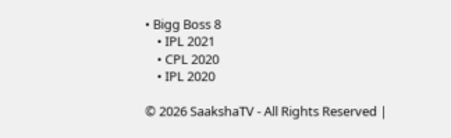• Bigg Boss 8
    • IPL 2021
    • CPL 2020
    • IPL 2020

© 2026 SaakshaTV - All Rights Reserved |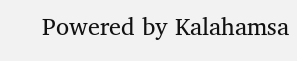Powered by Kalahamsa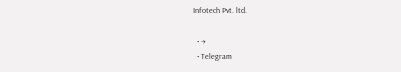Infotech Pvt. ltd.

  • →
  • Telegram